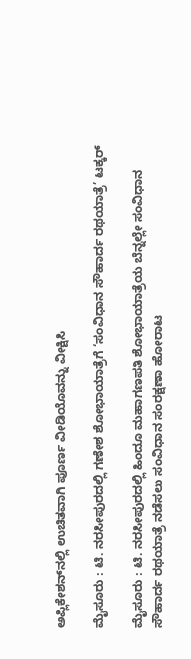ಅಪ್ಲಿಕೇಶನ್‌ನಲ್ಲಿ ಉಚಿತವಾಗಿ ಪೂರ್ಣ ವೀಡಿಯೊವನ್ನು ವೀಕ್ಷಿಸಿ

ಮೈಸೂರು : ಟಿ. ನರಸೀಪುರದಲ್ಲಿ ಗಣೇಶ ಶೋಭಾಯಾತ್ರೆಗೆ ‘ಸಂವಿಧಾನ ಸೌಹಾರ್ದ ರಥಯಾತ್ರೆ’ ಟಕ್ಕರ್

ಮೈಸೂರು : ಟಿ. ನರಸೀಪುರದಲ್ಲಿ ಹಿಂದೂ ಮಹಾಗಣಪತಿ ಶೋಭಾಯಾತ್ರೆಯ ಬೆನ್ನಲ್ಲೇ ಸಂವಿಧಾನ ಸೌಹಾರ್ದ ರಥಯಾತ್ರೆ ನಡೆಸಲು ಸಂವಿಧಾನ ಸಂರಕ್ಷಣಾ ಹೋರಾಟ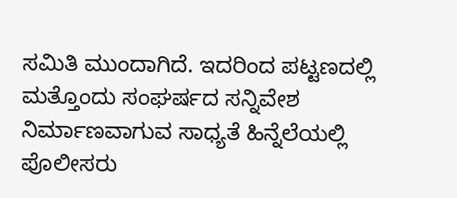ಸಮಿತಿ ಮುಂದಾಗಿದೆ. ಇದರಿಂದ ಪಟ್ಟಣದಲ್ಲಿ ಮತ್ತೊಂದು ಸಂಘರ್ಷದ ಸನ್ನಿವೇಶ ನಿರ್ಮಾಣವಾಗುವ ಸಾಧ್ಯತೆ ಹಿನ್ನೆಲೆಯಲ್ಲಿ ಪೊಲೀಸರು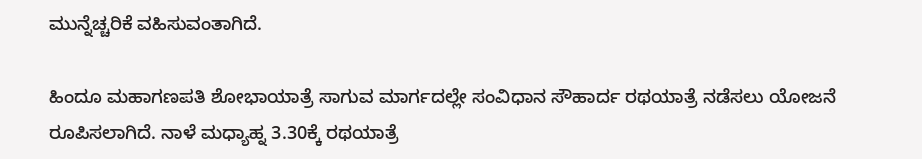ಮುನ್ನೆಚ್ಚರಿಕೆ ವಹಿಸುವಂತಾಗಿದೆ.

ಹಿಂದೂ ಮಹಾಗಣಪತಿ ಶೋಭಾಯಾತ್ರೆ ಸಾಗುವ ಮಾರ್ಗದಲ್ಲೇ ಸಂವಿಧಾನ ಸೌಹಾರ್ದ ರಥಯಾತ್ರೆ ನಡೆಸಲು ಯೋಜನೆ ರೂಪಿಸಲಾಗಿದೆ. ನಾಳೆ ಮಧ್ಯಾಹ್ನ 3.30ಕ್ಕೆ ರಥಯಾತ್ರೆ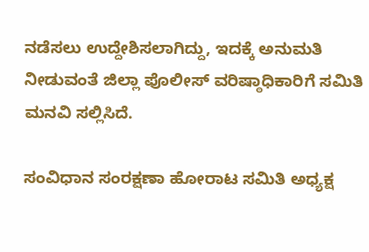ನಡೆಸಲು ಉದ್ದೇಶಿಸಲಾಗಿದ್ದು, ಇದಕ್ಕೆ ಅನುಮತಿ ನೀಡುವಂತೆ ಜಿಲ್ಲಾ ಪೊಲೀಸ್ ವರಿಷ್ಠಾಧಿಕಾರಿಗೆ ಸಮಿತಿ ಮನವಿ ಸಲ್ಲಿಸಿದೆ.

ಸಂವಿಧಾನ ಸಂರಕ್ಷಣಾ ಹೋರಾಟ ಸಮಿತಿ ಅಧ್ಯಕ್ಷ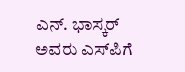ಎನ್. ಭಾಸ್ಕರ್ ಅವರು ಎಸ್‌ಪಿಗೆ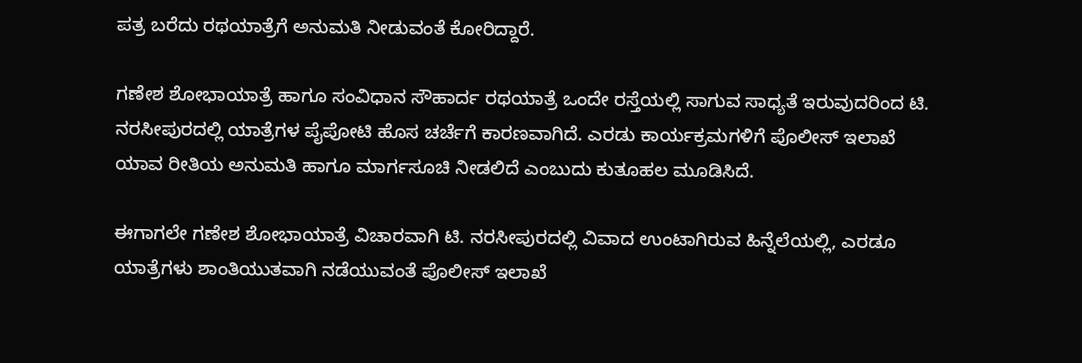ಪತ್ರ ಬರೆದು ರಥಯಾತ್ರೆಗೆ ಅನುಮತಿ ನೀಡುವಂತೆ ಕೋರಿದ್ದಾರೆ.

ಗಣೇಶ ಶೋಭಾಯಾತ್ರೆ ಹಾಗೂ ಸಂವಿಧಾನ ಸೌಹಾರ್ದ ರಥಯಾತ್ರೆ ಒಂದೇ ರಸ್ತೆಯಲ್ಲಿ ಸಾಗುವ ಸಾಧ್ಯತೆ ಇರುವುದರಿಂದ ಟಿ. ನರಸೀಪುರದಲ್ಲಿ ಯಾತ್ರೆಗಳ ಪೈಪೋಟಿ ಹೊಸ ಚರ್ಚೆಗೆ ಕಾರಣವಾಗಿದೆ. ಎರಡು ಕಾರ್ಯಕ್ರಮಗಳಿಗೆ ಪೊಲೀಸ್ ಇಲಾಖೆ ಯಾವ ರೀತಿಯ ಅನುಮತಿ ಹಾಗೂ ಮಾರ್ಗಸೂಚಿ ನೀಡಲಿದೆ ಎಂಬುದು ಕುತೂಹಲ ಮೂಡಿಸಿದೆ.

ಈಗಾಗಲೇ ಗಣೇಶ ಶೋಭಾಯಾತ್ರೆ ವಿಚಾರವಾಗಿ ಟಿ. ನರಸೀಪುರದಲ್ಲಿ ವಿವಾದ ಉಂಟಾಗಿರುವ ಹಿನ್ನೆಲೆಯಲ್ಲಿ, ಎರಡೂ ಯಾತ್ರೆಗಳು ಶಾಂತಿಯುತವಾಗಿ ನಡೆಯುವಂತೆ ಪೊಲೀಸ್ ಇಲಾಖೆ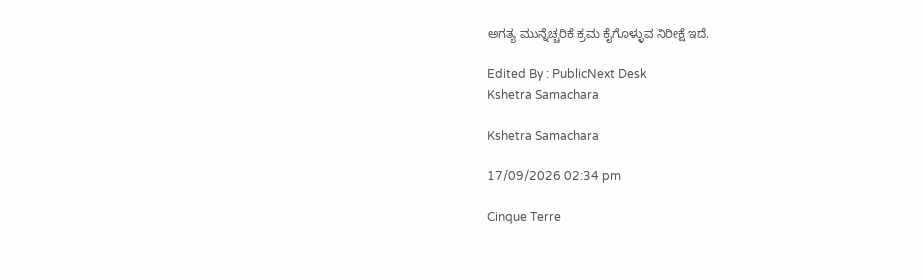ಅಗತ್ಯ ಮುನ್ನೆಚ್ಚರಿಕೆ ಕ್ರಮ ಕೈಗೊಳ್ಳುವ ನಿರೀಕ್ಷೆ ಇದೆ.

Edited By : PublicNext Desk
Kshetra Samachara

Kshetra Samachara

17/09/2026 02:34 pm

Cinque Terre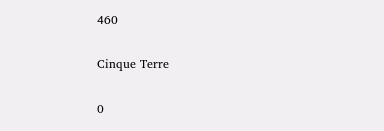460

Cinque Terre

0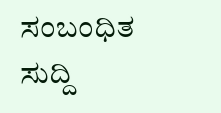ಸಂಬಂಧಿತ ಸುದ್ದಿ